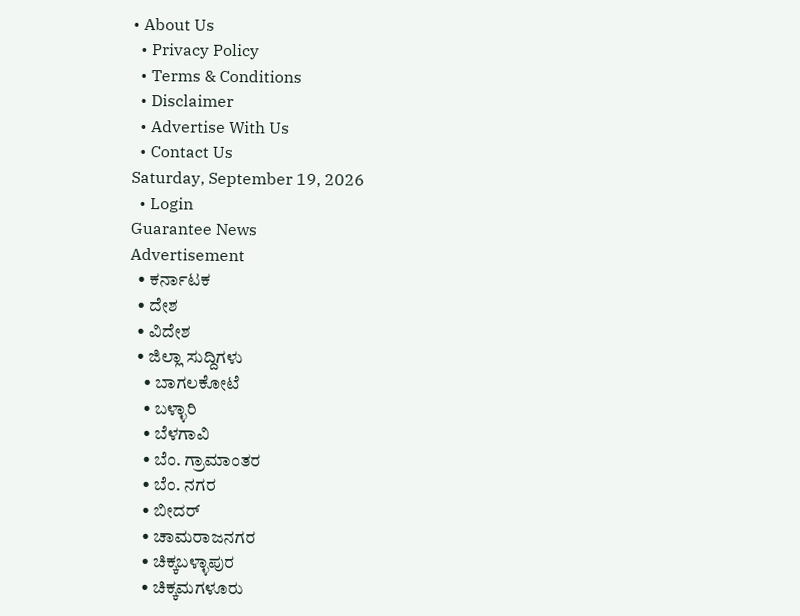• About Us
  • Privacy Policy
  • Terms & Conditions
  • Disclaimer
  • Advertise With Us
  • Contact Us
Saturday, September 19, 2026
  • Login
Guarantee News
Advertisement
  • ಕರ್ನಾಟಕ
  • ದೇಶ
  • ವಿದೇಶ
  • ಜಿಲ್ಲಾ ಸುದ್ದಿಗಳು
    • ಬಾಗಲಕೋಟೆ
    • ಬಳ್ಳಾರಿ
    • ಬೆಳಗಾವಿ
    • ಬೆಂ. ಗ್ರಾಮಾಂತರ
    • ಬೆಂ. ನಗರ
    • ಬೀದರ್
    • ಚಾಮರಾಜನಗರ
    • ಚಿಕ್ಕಬಳ್ಳಾಪುರ
    • ಚಿಕ್ಕಮಗಳೂರು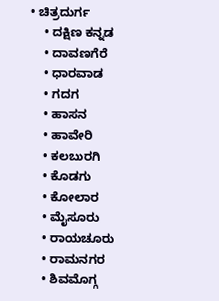• ಚಿತ್ರದುರ್ಗ
    • ದಕ್ಷಿಣ ಕನ್ನಡ
    • ದಾವಣಗೆರೆ
    • ಧಾರವಾಡ
    • ಗದಗ
    • ಹಾಸನ
    • ಹಾವೇರಿ
    • ಕಲಬುರಗಿ
    • ಕೊಡಗು
    • ಕೋಲಾರ
    • ಮೈಸೂರು
    • ರಾಯಚೂರು
    • ರಾಮನಗರ
    • ಶಿವಮೊಗ್ಗ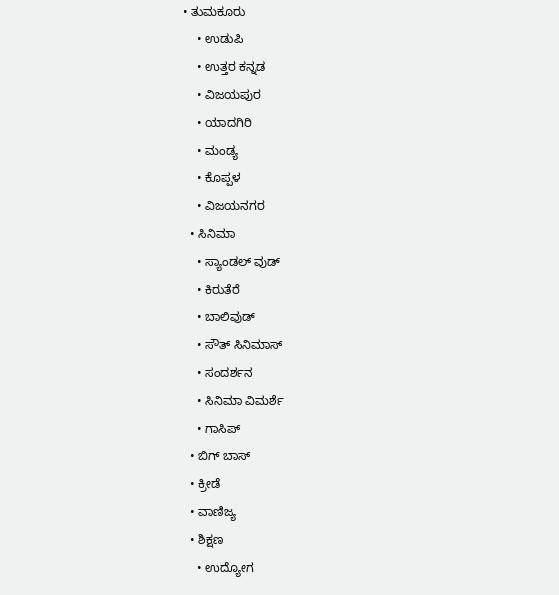• ತುಮಕೂರು
    • ಉಡುಪಿ
    • ಉತ್ತರ ಕನ್ನಡ
    • ವಿಜಯಪುರ
    • ಯಾದಗಿರಿ
    • ಮಂಡ್ಯ
    • ಕೊಪ್ಪಳ
    • ವಿಜಯನಗರ
  • ಸಿನಿಮಾ
    • ಸ್ಯಾಂಡಲ್ ವುಡ್
    • ಕಿರುತೆರೆ
    • ಬಾಲಿವುಡ್
    • ಸೌತ್ ಸಿನಿಮಾಸ್
    • ಸಂದರ್ಶನ
    • ಸಿನಿಮಾ ವಿಮರ್ಶೆ
    • ಗಾಸಿಪ್
  • ಬಿಗ್ ಬಾಸ್
  • ಕ್ರೀಡೆ
  • ವಾಣಿಜ್ಯ
  • ಶಿಕ್ಷಣ
    • ಉದ್ಯೋಗ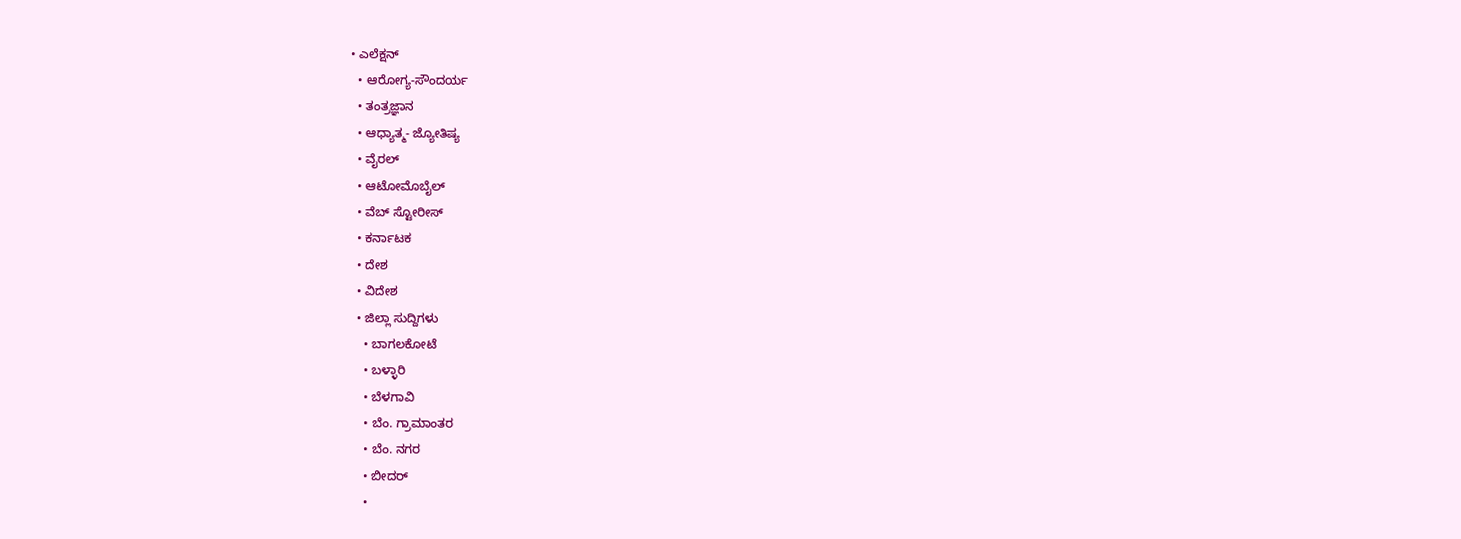• ಎಲೆಕ್ಷನ್
  • ಆರೋಗ್ಯ-ಸೌಂದರ್ಯ
  • ತಂತ್ರಜ್ಞಾನ
  • ಆಧ್ಯಾತ್ಮ- ಜ್ಯೋತಿಷ್ಯ
  • ವೈರಲ್
  • ಆಟೋಮೊಬೈಲ್
  • ವೆಬ್ ಸ್ಟೋರೀಸ್
  • ಕರ್ನಾಟಕ
  • ದೇಶ
  • ವಿದೇಶ
  • ಜಿಲ್ಲಾ ಸುದ್ದಿಗಳು
    • ಬಾಗಲಕೋಟೆ
    • ಬಳ್ಳಾರಿ
    • ಬೆಳಗಾವಿ
    • ಬೆಂ. ಗ್ರಾಮಾಂತರ
    • ಬೆಂ. ನಗರ
    • ಬೀದರ್
    •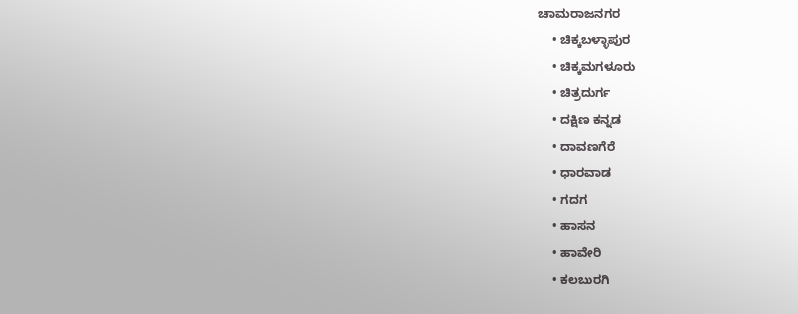ಚಾಮರಾಜನಗರ
    • ಚಿಕ್ಕಬಳ್ಳಾಪುರ
    • ಚಿಕ್ಕಮಗಳೂರು
    • ಚಿತ್ರದುರ್ಗ
    • ದಕ್ಷಿಣ ಕನ್ನಡ
    • ದಾವಣಗೆರೆ
    • ಧಾರವಾಡ
    • ಗದಗ
    • ಹಾಸನ
    • ಹಾವೇರಿ
    • ಕಲಬುರಗಿ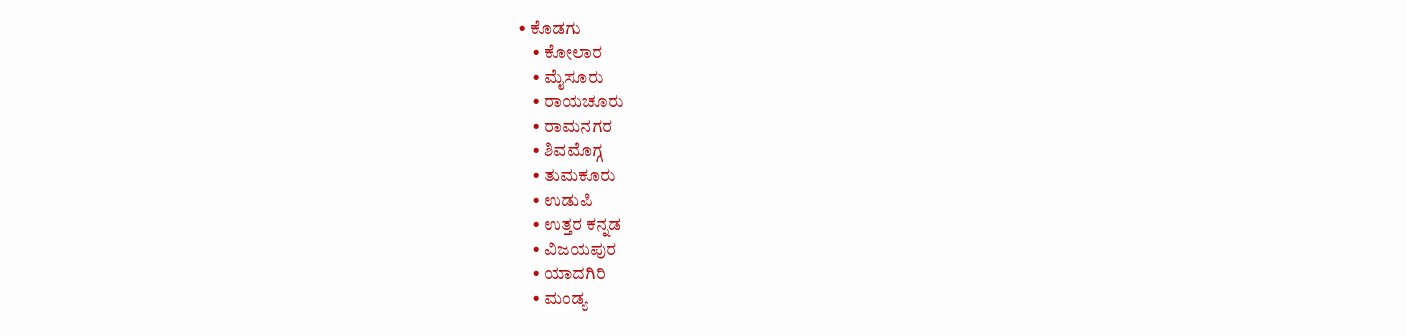• ಕೊಡಗು
    • ಕೋಲಾರ
    • ಮೈಸೂರು
    • ರಾಯಚೂರು
    • ರಾಮನಗರ
    • ಶಿವಮೊಗ್ಗ
    • ತುಮಕೂರು
    • ಉಡುಪಿ
    • ಉತ್ತರ ಕನ್ನಡ
    • ವಿಜಯಪುರ
    • ಯಾದಗಿರಿ
    • ಮಂಡ್ಯ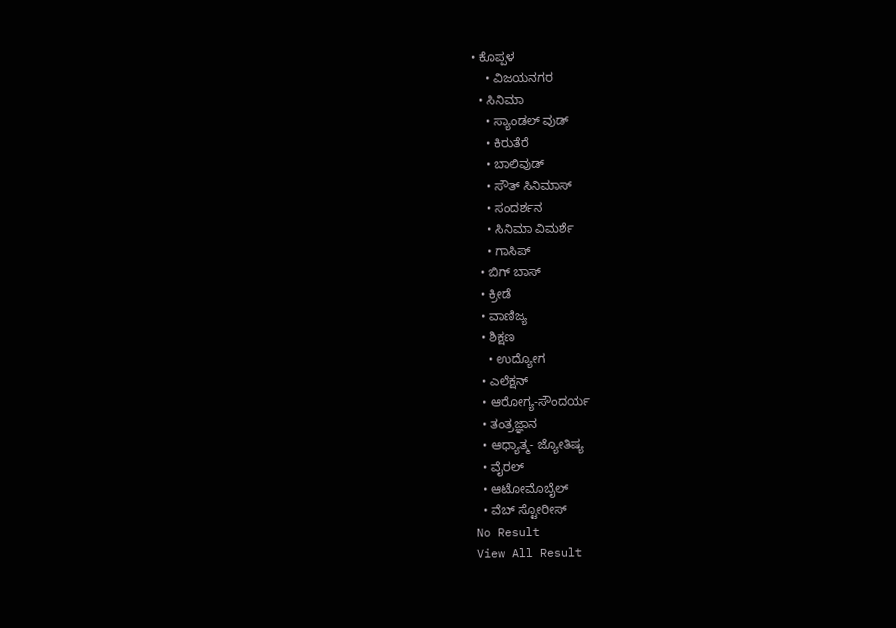• ಕೊಪ್ಪಳ
    • ವಿಜಯನಗರ
  • ಸಿನಿಮಾ
    • ಸ್ಯಾಂಡಲ್ ವುಡ್
    • ಕಿರುತೆರೆ
    • ಬಾಲಿವುಡ್
    • ಸೌತ್ ಸಿನಿಮಾಸ್
    • ಸಂದರ್ಶನ
    • ಸಿನಿಮಾ ವಿಮರ್ಶೆ
    • ಗಾಸಿಪ್
  • ಬಿಗ್ ಬಾಸ್
  • ಕ್ರೀಡೆ
  • ವಾಣಿಜ್ಯ
  • ಶಿಕ್ಷಣ
    • ಉದ್ಯೋಗ
  • ಎಲೆಕ್ಷನ್
  • ಆರೋಗ್ಯ-ಸೌಂದರ್ಯ
  • ತಂತ್ರಜ್ಞಾನ
  • ಆಧ್ಯಾತ್ಮ- ಜ್ಯೋತಿಷ್ಯ
  • ವೈರಲ್
  • ಆಟೋಮೊಬೈಲ್
  • ವೆಬ್ ಸ್ಟೋರೀಸ್
No Result
View All Result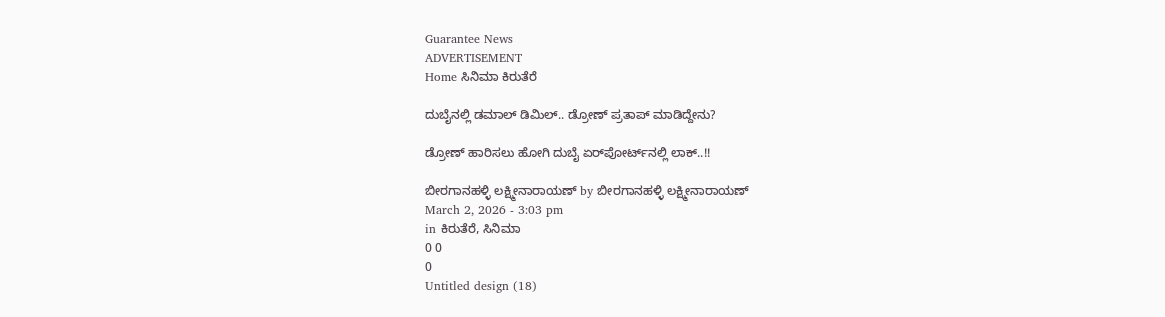Guarantee News
ADVERTISEMENT
Home ಸಿನಿಮಾ ಕಿರುತೆರೆ

ದುಬೈನಲ್ಲಿ ಡಮಾಲ್ ಡಿಮಿಲ್.. ಡ್ರೋಣ್ ಪ್ರತಾಪ್ ಮಾಡಿದ್ದೇನು?

ಡ್ರೋಣ್ ಹಾರಿಸಲು ಹೋಗಿ ದುಬೈ ಏರ್‌ಪೋರ್ಟ್‌‌‌ನಲ್ಲಿ ಲಾಕ್..!!

ಬೀರಗಾನಹಳ್ಳಿ ಲಕ್ಷ್ಮೀನಾರಾಯಣ್ by ಬೀರಗಾನಹಳ್ಳಿ ಲಕ್ಷ್ಮೀನಾರಾಯಣ್
March 2, 2026 - 3:03 pm
in ಕಿರುತೆರೆ, ಸಿನಿಮಾ
0 0
0
Untitled design (18)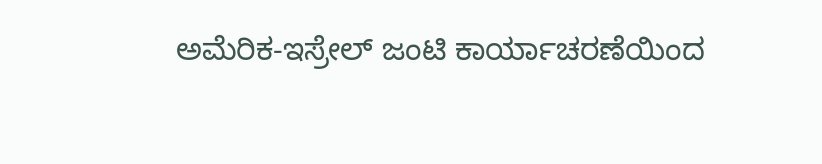ಅಮೆರಿಕ-ಇಸ್ರೇಲ್ ಜಂಟಿ ಕಾರ್ಯಾಚರಣೆಯಿಂದ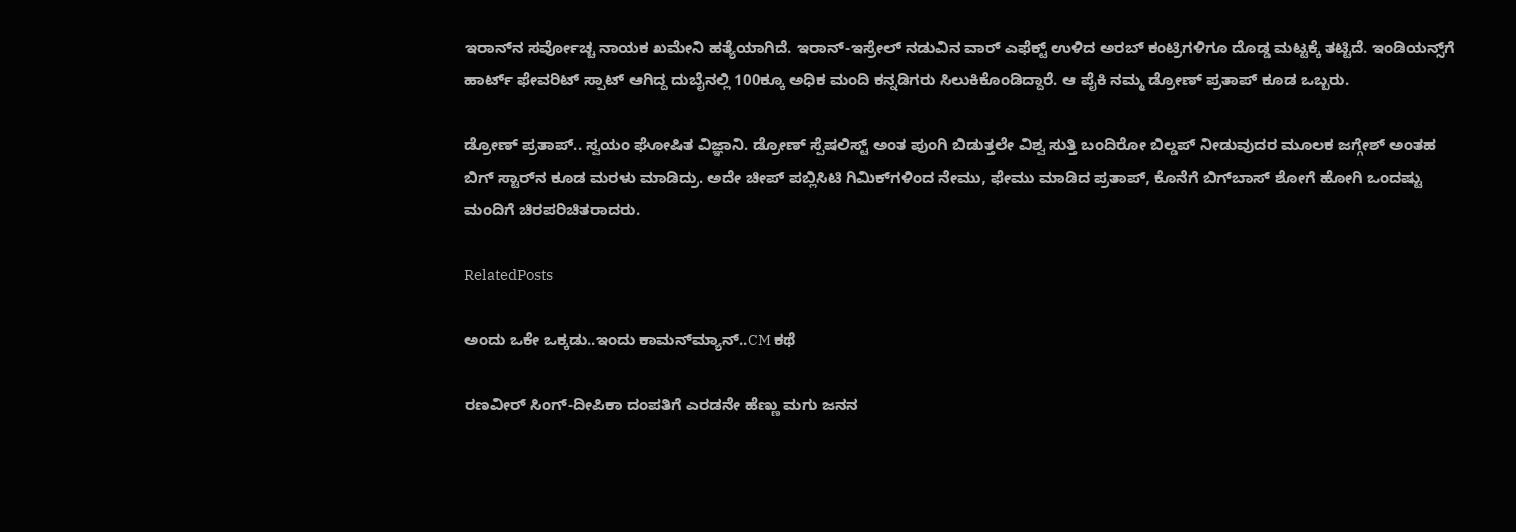ಇರಾನ್‌ನ ಸರ್ವೋಚ್ಚ ನಾಯಕ ಖಮೇನಿ ಹತ್ಯೆಯಾಗಿದೆ. ಇರಾನ್-ಇಸ್ರೇಲ್ ನಡುವಿನ ವಾರ್‌ ಎಫೆಕ್ಟ್ ಉಳಿದ ಅರಬ್ ಕಂಟ್ರಿಗಳಿಗೂ ದೊಡ್ಡ ಮಟ್ಟಕ್ಕೆ ತಟ್ಟಿದೆ. ಇಂಡಿಯನ್ಸ್‌ಗೆ ಹಾರ್ಟ್ ಫೇವರಿಟ್ ಸ್ಪಾಟ್ ಆಗಿದ್ದ ದುಬೈನಲ್ಲಿ 100ಕ್ಕೂ ಅಧಿಕ ಮಂದಿ ಕನ್ನಡಿಗರು ಸಿಲುಕಿಕೊಂಡಿದ್ದಾರೆ. ಆ ಪೈಕಿ ನಮ್ಮ ಡ್ರೋಣ್ ಪ್ರತಾಪ್ ಕೂಡ ಒಬ್ಬರು.

ಡ್ರೋಣ್ ಪ್ರತಾಪ್.. ಸ್ವಯಂ ಘೋಷಿತ ವಿಜ್ಞಾನಿ. ಡ್ರೋಣ್ ಸ್ಪೆಷಲಿಸ್ಟ್ ಅಂತ ಪುಂಗಿ ಬಿಡುತ್ತಲೇ ವಿಶ್ವ ಸುತ್ತಿ ಬಂದಿರೋ ಬಿಲ್ಡಪ್ ನೀಡುವುದರ ಮೂಲಕ ಜಗ್ಗೇಶ್ ಅಂತಹ ಬಿಗ್ ಸ್ಟಾರ್‌‌ನ ಕೂಡ ಮರಳು ಮಾಡಿದ್ರು. ಅದೇ ಚೀಪ್ ಪಬ್ಲಿಸಿಟಿ ಗಿಮಿಕ್‌‌ಗಳಿಂದ ನೇಮು, ಫೇಮು ಮಾಡಿದ ಪ್ರತಾಪ್, ಕೊನೆಗೆ ಬಿಗ್‌ಬಾಸ್‌ ಶೋಗೆ ಹೋಗಿ ಒಂದಷ್ಟು ಮಂದಿಗೆ ಚಿರಪರಿಚಿತರಾದರು.

RelatedPosts

ಅಂದು ಒಕೇ ಒಕ್ಕಡು..ಇಂದು ಕಾಮನ್‌‌ಮ್ಯಾನ್..CM ಕಥೆ

ರಣವೀರ್ ಸಿಂಗ್-ದೀಪಿಕಾ ದಂಪತಿಗೆ ಎರಡನೇ ಹೆಣ್ಣು ಮಗು ಜನನ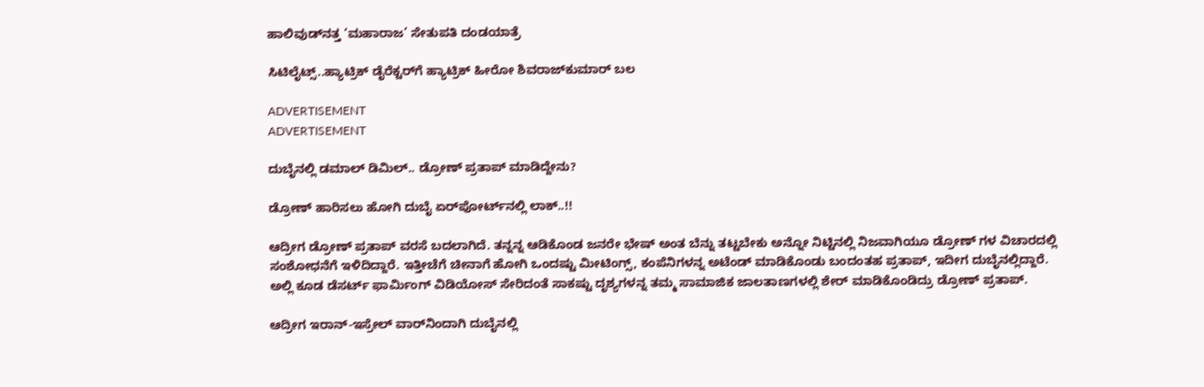ಹಾಲಿವುಡ್‌ನತ್ತ ‘ಮಹಾರಾಜ’ ಸೇತುಪತಿ ದಂಡಯಾತ್ರೆ

ಸಿಟಿಲೈಟ್ಸ್..ಹ್ಯಾಟ್ರಿಕ್ ಡೈರೆಕ್ಟರ್‌ಗೆ ಹ್ಯಾಟ್ರಿಕ್ ಹೀರೋ ಶಿವರಾಜ್‌‌ಕುಮಾರ್ ಬಲ

ADVERTISEMENT
ADVERTISEMENT

ದುಬೈನಲ್ಲಿ ಡಮಾಲ್ ಡಿಮಿಲ್.. ಡ್ರೋಣ್ ಪ್ರತಾಪ್ ಮಾಡಿದ್ದೇನು?

ಡ್ರೋಣ್ ಹಾರಿಸಲು ಹೋಗಿ ದುಬೈ ಏರ್‌ಪೋರ್ಟ್‌‌‌ನಲ್ಲಿ ಲಾಕ್..!!

ಆದ್ರೀಗ ಡ್ರೋಣ್ ಪ್ರತಾಪ್ ವರಸೆ ಬದಲಾಗಿದೆ. ತನ್ನನ್ನ ಆಡಿಕೊಂಡ ಜನರೇ ಭೇಷ್ ಅಂತ ಬೆನ್ನು ತಟ್ಟಬೇಕು ಅನ್ನೋ ನಿಟ್ಟಿನಲ್ಲಿ ನಿಜವಾಗಿಯೂ ಡ್ರೋಣ್ ಗಳ ವಿಚಾರದಲ್ಲಿ ಸಂಶೋಧನೆಗೆ ಇಳಿದಿದ್ದಾರೆ. ಇತ್ತೀಚೆಗೆ ಚೀನಾಗೆ ಹೋಗಿ ಒಂದಷ್ಟು ಮೀಟಿಂಗ್ಸ್, ಕಂಪೆನಿಗಳನ್ನ ಅಟೆಂಡ್ ಮಾಡಿಕೊಂಡು ಬಂದಂತಹ ಪ್ರತಾಪ್, ಇದೀಗ ದುಬೈನಲ್ಲಿದ್ದಾರೆ. ಅಲ್ಲಿ ಕೂಡ ಡೆಸರ್ಟ್ ಫಾರ್ಮಿಂಗ್ ವಿಡಿಯೋಸ್ ಸೇರಿದಂತೆ ಸಾಕಷ್ಟು ದೃಶ್ಯಗಳನ್ನ ತಮ್ಮ ಸಾಮಾಜಿಕ ಜಾಲತಾಣಗಳಲ್ಲಿ ಶೇರ್ ಮಾಡಿಕೊಂಡಿದ್ರು ಡ್ರೋಣ್ ಪ್ರತಾಪ್.

ಆದ್ರೀಗ ಇರಾನ್-ಇಸ್ರೇಲ್ ವಾರ್‌ನಿಂದಾಗಿ ದುಬೈನಲ್ಲಿ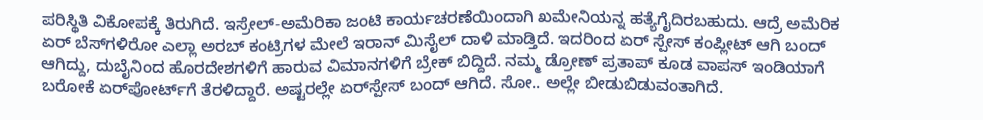ಪರಿಸ್ಥಿತಿ ವಿಕೋಪಕ್ಕೆ ತಿರುಗಿದೆ. ಇಸ್ರೇಲ್-ಅಮೆರಿಕಾ ಜಂಟಿ ಕಾರ್ಯಚರಣೆಯಿಂದಾಗಿ ಖಮೇನಿಯನ್ನ ಹತ್ಯೆಗೈದಿರಬಹುದು. ಆದ್ರೆ ಅಮೆರಿಕ ಏರ್ ಬೆಸ್‌‌ಗಳಿರೋ ಎಲ್ಲಾ ಅರಬ್ ಕಂಟ್ರಿಗಳ ಮೇಲೆ ಇರಾನ್ ಮಿಸೈಲ್ ದಾಳಿ ಮಾಡ್ತಿದೆ. ಇದರಿಂದ ಏರ್ ಸ್ಪೇಸ್ ಕಂಪ್ಲೀಟ್ ಆಗಿ ಬಂದ್ ಆಗಿದ್ದು, ದುಬೈನಿಂದ ಹೊರದೇಶಗಳಿಗೆ ಹಾರುವ ವಿಮಾನಗಳಿಗೆ ಬ್ರೇಕ್ ಬಿದ್ದಿದೆ. ನಮ್ಮ ಡ್ರೋಣ್ ಪ್ರತಾಪ್ ಕೂಡ ವಾಪಸ್ ಇಂಡಿಯಾಗೆ ಬರೋಕೆ ಏರ್‌ಪೋರ್ಟ್‌‌ಗೆ ತೆರಳಿದ್ದಾರೆ. ಅಷ್ಟರಲ್ಲೇ ಏರ್‌‌ಸ್ಪೇಸ್ ಬಂದ್ ಆಗಿದೆ. ಸೋ.. ಅಲ್ಲೇ ಬೀಡುಬಿಡುವಂತಾಗಿದೆ.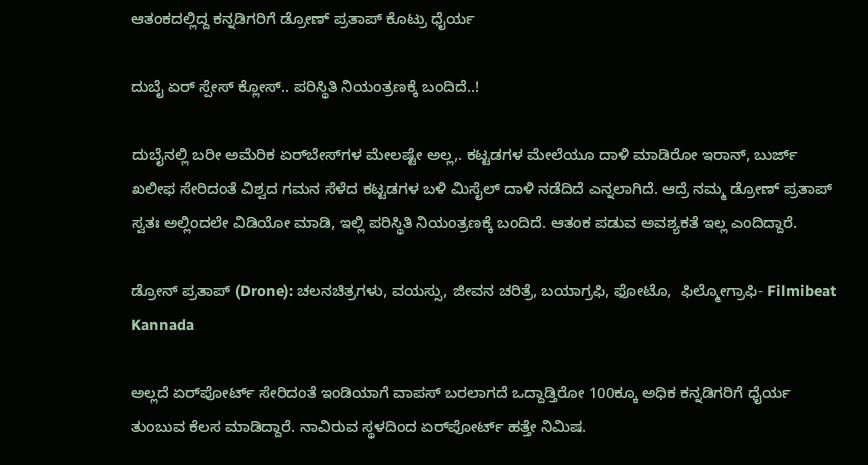ಆತಂಕದಲ್ಲಿದ್ದ ಕನ್ನಡಿಗರಿಗೆ ಡ್ರೋಣ್ ಪ್ರತಾಪ್ ಕೊಟ್ರು ಧೈರ್ಯ

ದುಬೈ ಏರ್ ಸ್ಪೇಸ್ ಕ್ಲೋಸ್.. ಪರಿಸ್ಥಿತಿ ನಿಯಂತ್ರಣಕ್ಕೆ ಬಂದಿದೆ..!

ದುಬೈನಲ್ಲಿ ಬರೀ ಅಮೆರಿಕ ಏರ್‌ಬೇಸ್‌‌ಗಳ ಮೇಲಷ್ಟೇ ಅಲ್ಲ,. ಕಟ್ಟಡಗಳ ಮೇಲೆಯೂ ದಾಳಿ ಮಾಡಿರೋ ಇರಾನ್‌‌, ಬುರ್ಜ್ ಖಲೀಫ ಸೇರಿದಂತೆ ವಿಶ್ವದ ಗಮನ ಸೆಳೆದ ಕಟ್ಟಡಗಳ ಬಳಿ ಮಿಸೈಲ್ ದಾಳಿ ನಡೆದಿದೆ ಎನ್ನಲಾಗಿದೆ. ಆದ್ರೆ ನಮ್ಮ ಡ್ರೋಣ್ ಪ್ರತಾಪ್ ಸ್ವತಃ ಅಲ್ಲಿಂದಲೇ ವಿಡಿಯೋ ಮಾಡಿ, ಇಲ್ಲಿ ಪರಿಸ್ಥಿತಿ ನಿಯಂತ್ರಣಕ್ಕೆ ಬಂದಿದೆ. ಆತಂಕ ಪಡುವ ಅವಶ್ಯಕತೆ ಇಲ್ಲ ಎಂದಿದ್ದಾರೆ.

ಡ್ರೋನ್ ಪ್ರತಾಪ್ (Drone): ಚಲನಚಿತ್ರಗಳು, ವಯಸ್ಸು, ಜೀವನ ಚರಿತ್ರೆ, ಬಯಾಗ್ರಫಿ, ಫೋಟೊ,  ಫಿಲ್ಮೋಗ್ರಾಫಿ- Filmibeat Kannada

ಅಲ್ಲದೆ ಏರ್‌ಪೋರ್ಟ್ ಸೇರಿದಂತೆ ಇಂಡಿಯಾಗೆ ವಾಪಸ್ ಬರಲಾಗದೆ ಒದ್ದಾಡ್ತಿರೋ 100ಕ್ಕೂ ಅಧಿಕ ಕನ್ನಡಿಗರಿಗೆ ಧೈರ್ಯ ತುಂಬುವ ಕೆಲಸ ಮಾಡಿದ್ದಾರೆ. ನಾವಿರುವ ಸ್ಥಳದಿಂದ ಏರ್‌ಪೋರ್ಟ್ ಹತ್ತೇ ನಿಮಿಷ.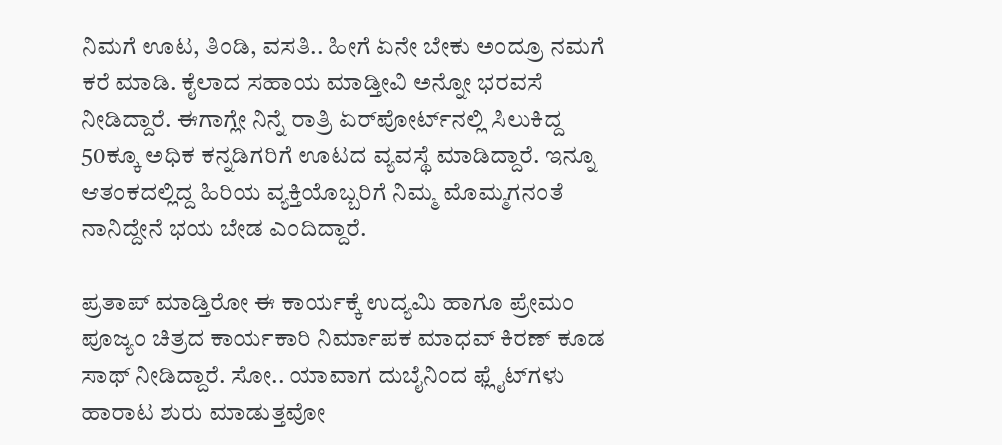ನಿಮಗೆ ಊಟ, ತಿಂಡಿ, ವಸತಿ.. ಹೀಗೆ ಏನೇ ಬೇಕು ಅಂದ್ರೂ ನಮಗೆ ಕರೆ ಮಾಡಿ. ಕೈಲಾದ ಸಹಾಯ ಮಾಡ್ತೀವಿ ಅನ್ನೋ ಭರವಸೆ ನೀಡಿದ್ದಾರೆ. ಈಗಾಗ್ಲೇ ನಿನ್ನೆ ರಾತ್ರಿ ಏರ್‌ಪೋರ್ಟ್‌‌ನಲ್ಲಿ ಸಿಲುಕಿದ್ದ 50ಕ್ಕೂ ಅಧಿಕ ಕನ್ನಡಿಗರಿಗೆ ಊಟದ ವ್ಯವಸ್ಥೆ ಮಾಡಿದ್ದಾರೆ. ಇನ್ನೂ ಆತಂಕದಲ್ಲಿದ್ದ ಹಿರಿಯ ವ್ಯಕ್ತಿಯೊಬ್ಬರಿಗೆ ನಿಮ್ಮ ಮೊಮ್ಮಗನಂತೆ ನಾನಿದ್ದೇನೆ ಭಯ ಬೇಡ ಎಂದಿದ್ದಾರೆ.

ಪ್ರತಾಪ್ ಮಾಡ್ತಿರೋ ಈ ಕಾರ್ಯಕ್ಕೆ ಉದ್ಯಮಿ ಹಾಗೂ ಪ್ರೇಮಂ ಪೂಜ್ಯಂ ಚಿತ್ರದ ಕಾರ್ಯಕಾರಿ ನಿರ್ಮಾಪಕ ಮಾಧವ್ ಕಿರಣ್ ಕೂಡ ಸಾಥ್ ನೀಡಿದ್ದಾರೆ. ಸೋ.. ಯಾವಾಗ ದುಬೈನಿಂದ ಫ್ಲೈಟ್‌‌ಗಳು ಹಾರಾಟ ಶುರು ಮಾಡುತ್ತವೋ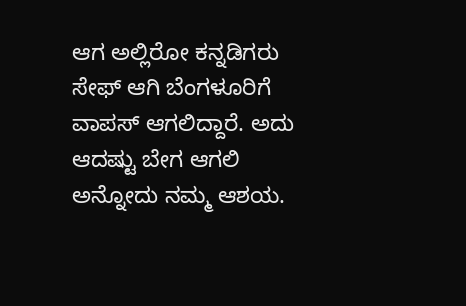ಆಗ ಅಲ್ಲಿರೋ ಕನ್ನಡಿಗರು ಸೇಫ್ ಆಗಿ ಬೆಂಗಳೂರಿಗೆ ವಾಪಸ್ ಆಗಲಿದ್ದಾರೆ. ಅದು ಆದಷ್ಟು ಬೇಗ ಆಗಲಿ ಅನ್ನೋದು ನಮ್ಮ ಆಶಯ.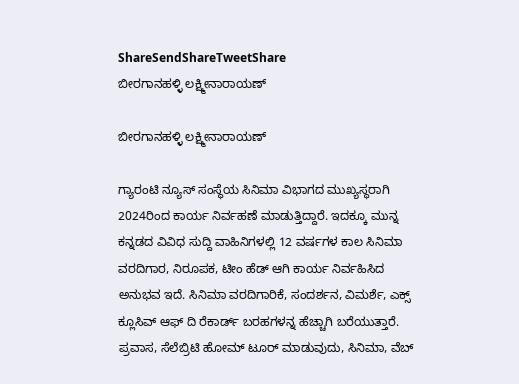ShareSendShareTweetShare
ಬೀರಗಾನಹಳ್ಳಿ ಲಕ್ಷ್ಮೀನಾರಾಯಣ್

ಬೀರಗಾನಹಳ್ಳಿ ಲಕ್ಷ್ಮೀನಾರಾಯಣ್

ಗ್ಯಾರಂಟಿ ನ್ಯೂಸ್ ಸಂಸ್ಥೆಯ ಸಿನಿಮಾ ವಿಭಾಗದ ಮುಖ್ಯಸ್ಥರಾಗಿ 2024ರಿಂದ ಕಾರ್ಯ ನಿರ್ವಹಣೆ ಮಾಡುತ್ತಿದ್ದಾರೆ. ಇದಕ್ಕೂ ಮುನ್ನ ಕನ್ನಡದ ವಿವಿಧ ಸುದ್ದಿ ವಾಹಿನಿಗಳಲ್ಲಿ 12 ವರ್ಷಗಳ ಕಾಲ ಸಿನಿಮಾ ವರದಿಗಾರ, ನಿರೂಪಕ, ಟೀಂ ಹೆಡ್ ಆಗಿ ಕಾರ್ಯ ನಿರ್ವಹಿಸಿದ ಅನುಭವ ಇದೆ. ಸಿನಿಮಾ ವರದಿಗಾರಿಕೆ, ಸಂದರ್ಶನ, ವಿಮರ್ಶೆ, ಎಕ್ಸ್ ಕ್ಲೂಸಿವ್ ಆಫ್ ದಿ ರೆಕಾರ್ಡ್ ಬರಹಗಳನ್ನ ಹೆಚ್ಚಾಗಿ ಬರೆಯುತ್ತಾರೆ. ಪ್ರವಾಸ, ಸೆಲೆಬ್ರಿಟಿ ಹೋಮ್ ಟೂರ್ ಮಾಡುವುದು, ಸಿನಿಮಾ, ವೆಬ್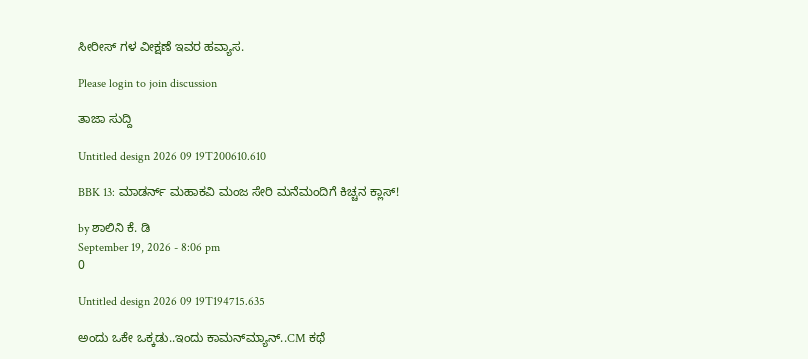ಸೀರೀಸ್ ಗಳ ವೀಕ್ಷಣೆ ಇವರ ಹವ್ಯಾಸ.

Please login to join discussion

ತಾಜಾ ಸುದ್ದಿ

Untitled design 2026 09 19T200610.610

BBK 13: ಮಾಡರ್ನ್ ಮಹಾಕವಿ ಮಂಜ ಸೇರಿ ಮನೆಮಂದಿಗೆ ಕಿಚ್ಚನ ಕ್ಲಾಸ್!

by ಶಾಲಿನಿ ಕೆ. ಡಿ
September 19, 2026 - 8:06 pm
0

Untitled design 2026 09 19T194715.635

ಅಂದು ಒಕೇ ಒಕ್ಕಡು..ಇಂದು ಕಾಮನ್‌‌ಮ್ಯಾನ್..CM ಕಥೆ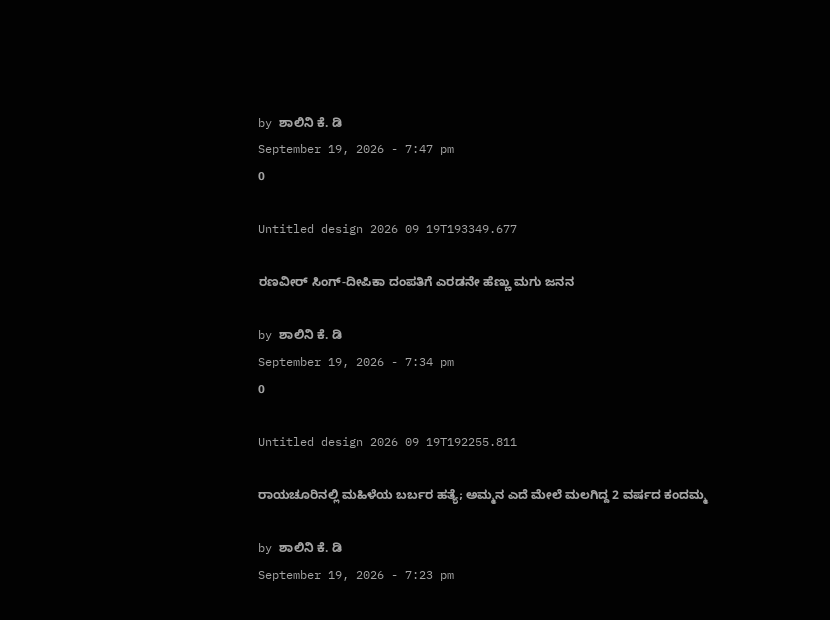by ಶಾಲಿನಿ ಕೆ. ಡಿ
September 19, 2026 - 7:47 pm
0

Untitled design 2026 09 19T193349.677

ರಣವೀರ್ ಸಿಂಗ್-ದೀಪಿಕಾ ದಂಪತಿಗೆ ಎರಡನೇ ಹೆಣ್ಣು ಮಗು ಜನನ

by ಶಾಲಿನಿ ಕೆ. ಡಿ
September 19, 2026 - 7:34 pm
0

Untitled design 2026 09 19T192255.811

ರಾಯಚೂರಿನಲ್ಲಿ ಮಹಿಳೆಯ ಬರ್ಬರ ಹತ್ಯೆ; ಅಮ್ಮನ ಎದೆ ಮೇಲೆ ಮಲಗಿದ್ದ 2 ವರ್ಷದ ಕಂದಮ್ಮ

by ಶಾಲಿನಿ ಕೆ. ಡಿ
September 19, 2026 - 7:23 pm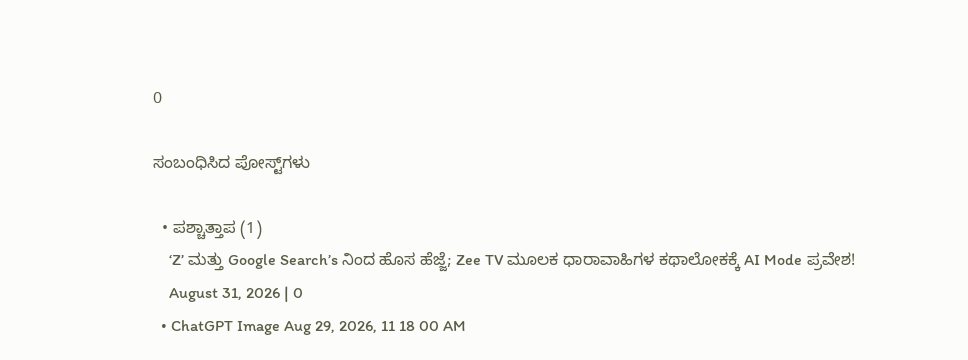0

ಸಂಬಂಧಿಸಿದ ಪೋಸ್ಟ್‌ಗಳು

  • ಪಶ್ಚಾತ್ತಾಪ (1)
    ‘Z’ ಮತ್ತು Google Search’s ನಿಂದ ಹೊಸ ಹೆಜ್ಜೆ; Zee TV ಮೂಲಕ ಧಾರಾವಾಹಿಗಳ ಕಥಾಲೋಕಕ್ಕೆ AI Mode ಪ್ರವೇಶ!
    August 31, 2026 | 0
  • ChatGPT Image Aug 29, 2026, 11 18 00 AM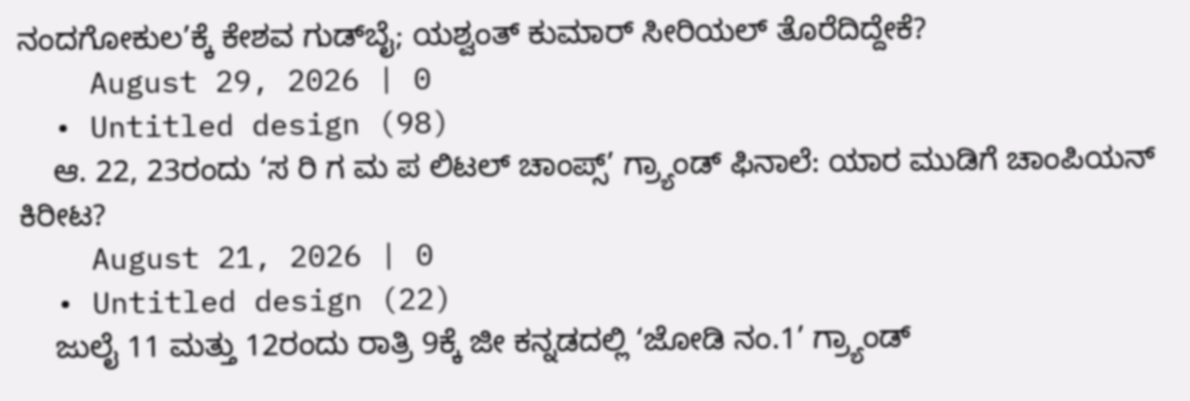ನಂದಗೋಕುಲ’ಕ್ಕೆ ಕೇಶವ ಗುಡ್‌ಬೈ; ಯಶ್ವಂತ್ ಕುಮಾರ್ ಸೀರಿಯಲ್ ತೊರೆದಿದ್ದೇಕೆ?
    August 29, 2026 | 0
  • Untitled design (98)
    ಆ. 22, 23ರಂದು ‘ಸ ರಿ ಗ ಮ ಪ ಲಿಟಲ್ ಚಾಂಪ್ಸ್’ ಗ್ರ್ಯಾಂಡ್ ಫಿನಾಲೆ: ಯಾರ ಮುಡಿಗೆ ಚಾಂಪಿಯನ್ ಕಿರೀಟ?
    August 21, 2026 | 0
  • Untitled design (22)
    ಜುಲೈ 11 ಮತ್ತು 12ರಂದು ರಾತ್ರಿ 9ಕ್ಕೆ ಜೀ ಕನ್ನಡದಲ್ಲಿ ‘ಜೋಡಿ ನಂ.1’ ಗ್ರ್ಯಾಂಡ್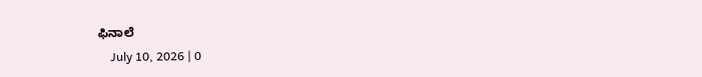ಫಿನಾಲೆ
    July 10, 2026 | 0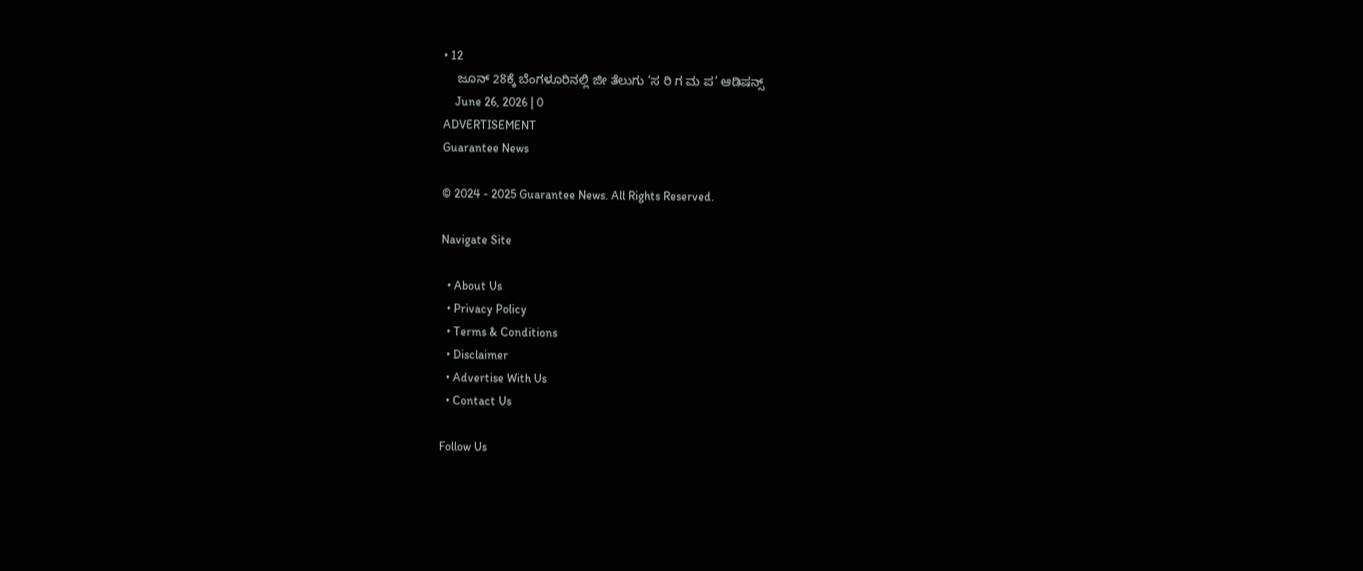• 12
    ಜೂನ್ 28ಕ್ಕೆ ಬೆಂಗಳೂರಿನಲ್ಲಿ ಜೀ ತೆಲುಗು ‘ಸ ರಿ ಗ ಮ ಪ’ ಆಡಿಷನ್ಸ್
    June 26, 2026 | 0
ADVERTISEMENT
Guarantee News

© 2024 - 2025 Guarantee News. All Rights Reserved.

Navigate Site

  • About Us
  • Privacy Policy
  • Terms & Conditions
  • Disclaimer
  • Advertise With Us
  • Contact Us

Follow Us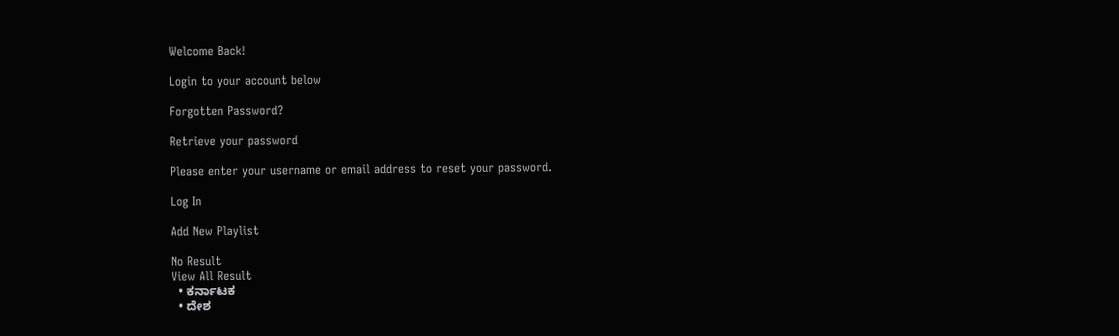Welcome Back!

Login to your account below

Forgotten Password?

Retrieve your password

Please enter your username or email address to reset your password.

Log In

Add New Playlist

No Result
View All Result
  • ಕರ್ನಾಟಕ
  • ದೇಶ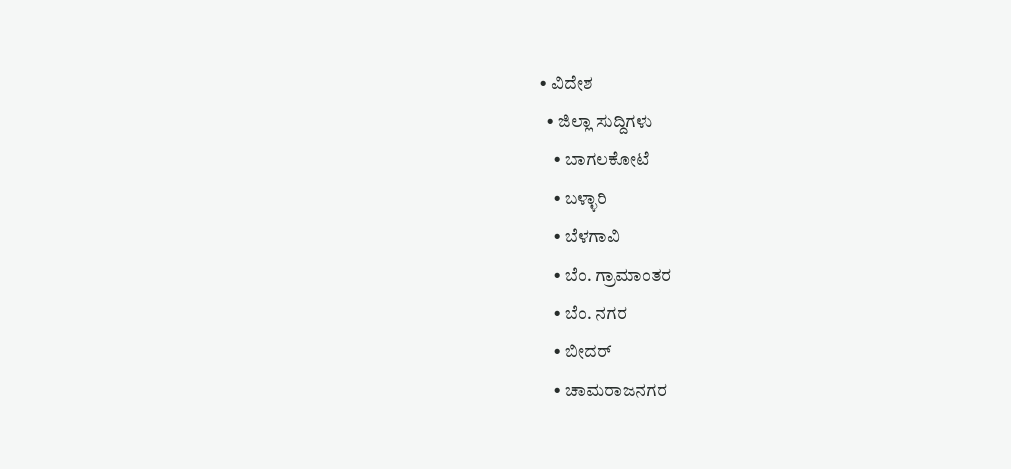• ವಿದೇಶ
  • ಜಿಲ್ಲಾ ಸುದ್ದಿಗಳು
    • ಬಾಗಲಕೋಟೆ
    • ಬಳ್ಳಾರಿ
    • ಬೆಳಗಾವಿ
    • ಬೆಂ. ಗ್ರಾಮಾಂತರ
    • ಬೆಂ. ನಗರ
    • ಬೀದರ್
    • ಚಾಮರಾಜನಗರ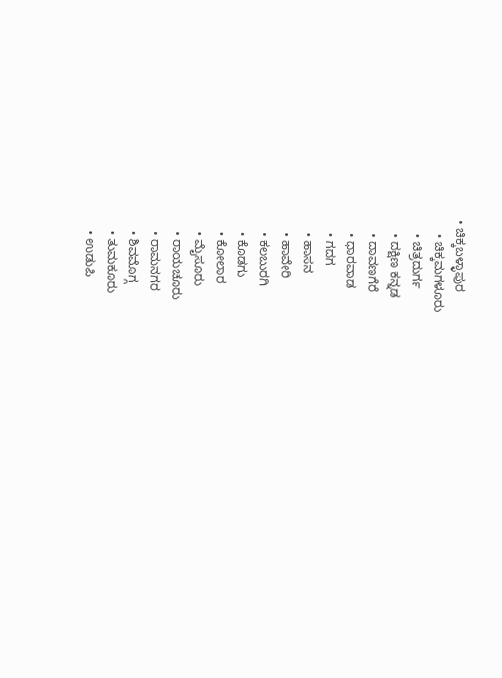• ಚಿಕ್ಕಬಳ್ಳಾಪುರ
    • ಚಿಕ್ಕಮಗಳೂರು
    • ಚಿತ್ರದುರ್ಗ
    • ದಕ್ಷಿಣ ಕನ್ನಡ
    • ದಾವಣಗೆರೆ
    • ಧಾರವಾಡ
    • ಗದಗ
    • ಹಾಸನ
    • ಹಾವೇರಿ
    • ಕಲಬುರಗಿ
    • ಕೊಡಗು
    • ಕೋಲಾರ
    • ಮೈಸೂರು
    • ರಾಯಚೂರು
    • ರಾಮನಗರ
    • ಶಿವಮೊಗ್ಗ
    • ತುಮಕೂರು
    • ಉಡುಪಿ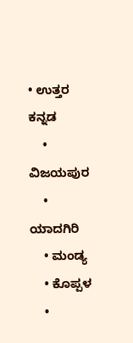• ಉತ್ತರ ಕನ್ನಡ
    • ವಿಜಯಪುರ
    • ಯಾದಗಿರಿ
    • ಮಂಡ್ಯ
    • ಕೊಪ್ಪಳ
    •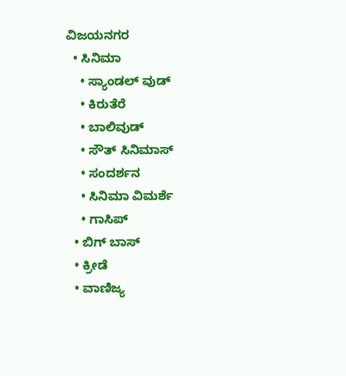ವಿಜಯನಗರ
  • ಸಿನಿಮಾ
    • ಸ್ಯಾಂಡಲ್ ವುಡ್
    • ಕಿರುತೆರೆ
    • ಬಾಲಿವುಡ್
    • ಸೌತ್ ಸಿನಿಮಾಸ್
    • ಸಂದರ್ಶನ
    • ಸಿನಿಮಾ ವಿಮರ್ಶೆ
    • ಗಾಸಿಪ್
  • ಬಿಗ್ ಬಾಸ್
  • ಕ್ರೀಡೆ
  • ವಾಣಿಜ್ಯ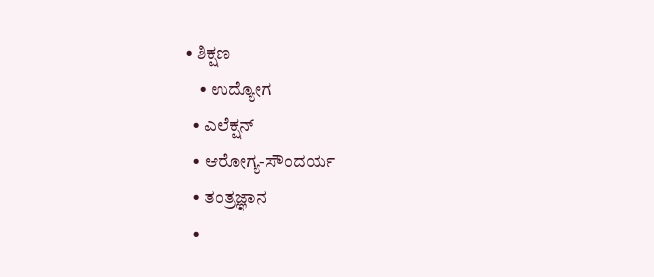• ಶಿಕ್ಷಣ
    • ಉದ್ಯೋಗ
  • ಎಲೆಕ್ಷನ್
  • ಆರೋಗ್ಯ-ಸೌಂದರ್ಯ
  • ತಂತ್ರಜ್ಞಾನ
  •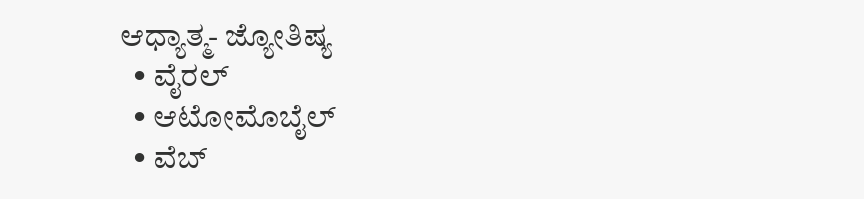ಆಧ್ಯಾತ್ಮ- ಜ್ಯೋತಿಷ್ಯ
  • ವೈರಲ್
  • ಆಟೋಮೊಬೈಲ್
  • ವೆಬ್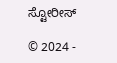ಸ್ಟೋರೀಸ್

© 2024 -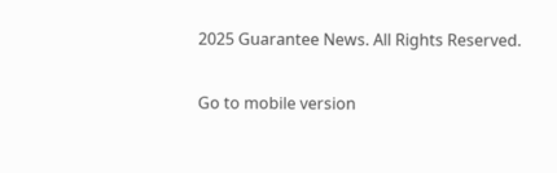2025 Guarantee News. All Rights Reserved.

Go to mobile version